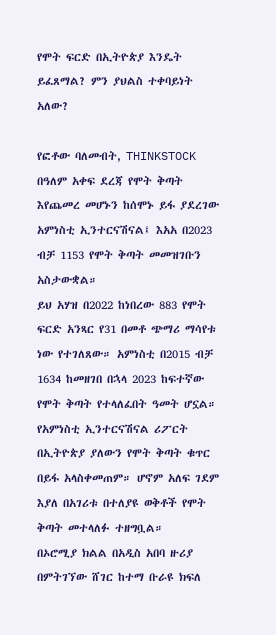የሞት ፍርድ በኢትዮጵያ እንዴት ይፈጸማል? ምን ያህልስ ተቀባይነት አለው?

የፎቶው ባለመብት, THINKSTOCK
በዓለም አቀፍ ደረጃ የሞት ቅጣት እየጨመረ መሆኑን ከሰሞኑ ይፋ ያደረገው አምነስቲ ኢንተርናሽናል፤ እአአ በ2023 ብቻ 1153 የሞት ቅጣት መመዝገቡን አስታውቋል።
ይህ አሃዝ በ2022 ከነበረው 883 የሞት ፍርድ አንጻር የ31 በመቶ ጭማሪ ማሳየቱ ነው የተገለጸው። አምነስቲ በ2015 ብቻ 1634 ከመዘገበ በኋላ 2023 ከፍተኛው የሞት ቅጣት የተላለፈበት ዓመት ሆኗል።
የአምነስቲ ኢንተርናሽናል ሪፖርት በኢትዮጵያ ያለውን የሞት ቅጣት ቁጥር በይፋ አላስቀመጠም። ሆኖም አለፍ ገደም እያለ በአገሪቱ በተለያዩ ወቅቶች የሞት ቅጣት መተላለፉ ተዘግቧል።
በኦሮሚያ ክልል በአዲስ አበባ ዙሪያ በምትገኘው ሸገር ከተማ ቡራዩ ክፍለ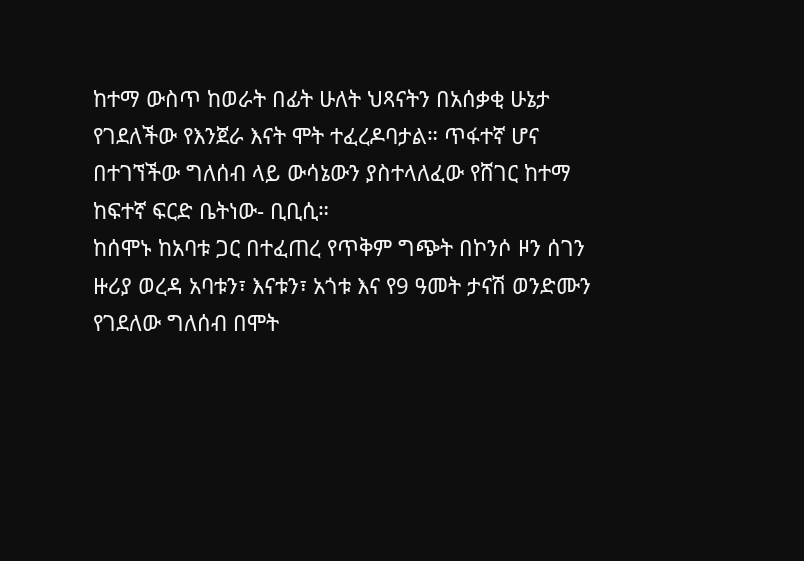ከተማ ውስጥ ከወራት በፊት ሁለት ህጻናትን በአሰቃቂ ሁኔታ የገደለችው የእንጀራ እናት ሞት ተፈረዶባታል። ጥፋተኛ ሆና በተገኘችው ግለሰብ ላይ ውሳኔውን ያስተላለፈው የሸገር ከተማ ከፍተኛ ፍርድ ቤትነው- ቢቢሲ።
ከሰሞኑ ከአባቱ ጋር በተፈጠረ የጥቅም ግጭት በኮንሶ ዞን ሰገን ዙሪያ ወረዳ አባቱን፣ እናቱን፣ አጎቱ እና የ9 ዓመት ታናሽ ወንድሙን የገደለው ግለሰብ በሞት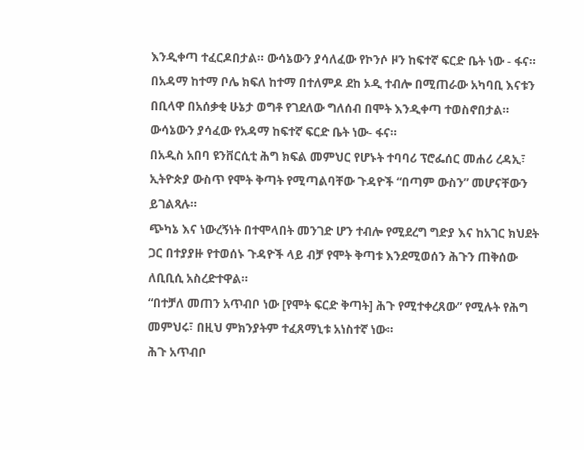እንዲቀጣ ተፈርዶበታል። ውሳኔውን ያሳለፈው የኮንሶ ዞን ከፍተኛ ፍርድ ቤት ነው - ፋና።
በአዳማ ከተማ ቦሌ ክፍለ ከተማ በተለምዶ ደከ ኦዲ ተብሎ በሚጠራው አካባቢ እናቱን በቢላዋ በአሰቃቂ ሁኔታ ወግቶ የገደለው ግለሰብ በሞት እንዲቀጣ ተወስኖበታል። ውሳኔውን ያሳፈው የአዳማ ከፍተኛ ፍርድ ቤት ነው- ፋና።
በአዲስ አበባ ዩንቨርሲቲ ሕግ ክፍል መምህር የሆኑት ተባባሪ ፕሮፌሰር መሐሪ ረዳኢ፣ ኢትዮጵያ ውስጥ የሞት ቅጣት የሚጣልባቸው ጉዳዮች “በጣም ውስን” መሆናቸውን ይገልጻሉ።
ጭካኔ እና ነውረኝነት በተሞላበት መንገድ ሆን ተብሎ የሚደረግ ግድያ እና ከአገር ክህደት ጋር በተያያዙ የተወሰኑ ጉዳዮች ላይ ብቻ የሞት ቅጣቱ እንደሚወሰን ሕጉን ጠቅሰው ለቢቢሲ አስረድተዋል።
“በተቻለ መጠን አጥብቦ ነው [የሞት ፍርድ ቅጣት] ሕጉ የሚተቀረጸው” የሚሉት የሕግ መምህሩ፣ በዚህ ምክንያትም ተፈጸማኒቱ አነስተኛ ነው።
ሕጉ አጥብቦ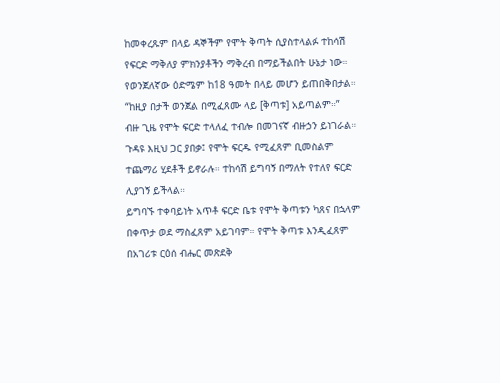ከመቀረጹም በላይ ዳኞችም የሞት ቅጣት ሲያስተላልፉ ተከሳሽ የፍርድ ማቅለያ ምክንያቶችን ማቅረብ በማይችልበት ሁኔታ ነው። የወንጀለኛው ዕድሜም ከ18 ዓመት በላይ መሆን ይጠበቅበታል። “ከዚያ በታች ወንጀል በሚፈጸሙ ላይ [ቅጣቱ] አይጣልም።”
ብዙ ጊዜ የሞት ፍርድ ተላለፈ ተብሎ በመገናኛ ብዙኃን ይነገራል። ጉዳዩ እዚህ ጋር ያበቃ፤ የሞት ፍርዱ የሚፈጸም ቢመስልም ተጨማሪ ሂደቶች ይኖራሉ። ተከሳሽ ይግባኝ በማለት የተለየ ፍርድ ሊያገኝ ይችላል።
ይግባኙ ተቀባይነት አጥቶ ፍርድ ቤቱ የሞት ቅጣቱን ካጸና በኋላም በቀጥታ ወደ ማስፈጸም አይገባም። የሞት ቅጣቱ እንዲፈጸም በአገሪቱ ርዕሰ ብሔር መጽደቅ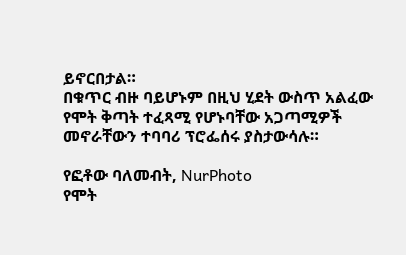ይኖርበታል።
በቁጥር ብዙ ባይሆኑም በዚህ ሂደት ውስጥ አልፈው የሞት ቅጣት ተፈጻሚ የሆኑባቸው አጋጣሚዎች መኖራቸውን ተባባሪ ፕሮፌሰሩ ያስታውሳሉ።

የፎቶው ባለመብት, NurPhoto
የሞት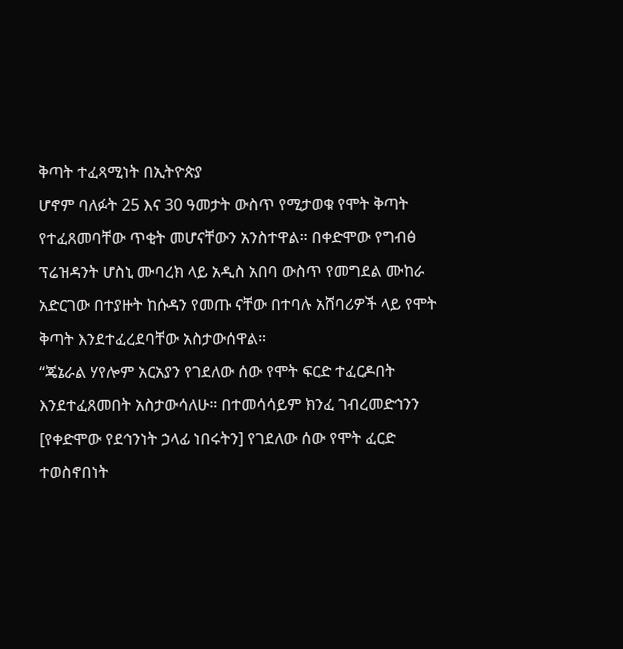ቅጣት ተፈጻሚነት በኢትዮጵያ
ሆኖም ባለፉት 25 እና 30 ዓመታት ውስጥ የሚታወቁ የሞት ቅጣት የተፈጸመባቸው ጥቂት መሆናቸውን አንስተዋል። በቀድሞው የግብፅ ፕሬዝዳንት ሆስኒ ሙባረክ ላይ አዲስ አበባ ውስጥ የመግደል ሙከራ አድርገው በተያዙት ከሱዳን የመጡ ናቸው በተባሉ አሸባሪዎች ላይ የሞት ቅጣት እንደተፈረደባቸው አስታውሰዋል።
“ጄኔራል ሃየሎም አርአያን የገደለው ሰው የሞት ፍርድ ተፈርዶበት እንደተፈጸመበት አስታውሳለሁ። በተመሳሳይም ክንፈ ገብረመድኅንን [የቀድሞው የደኅንነት ኃላፊ ነበሩትን] የገደለው ሰው የሞት ፈርድ ተወስኖበነት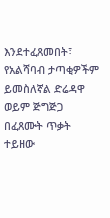እንደተፈጸመበት፣ የአልሻባብ ታጣቂዎችም ይመስለኛል ድሬዳዋ ወይም ጅግጅጋ በፈጸሙት ጥቃት ተይዘው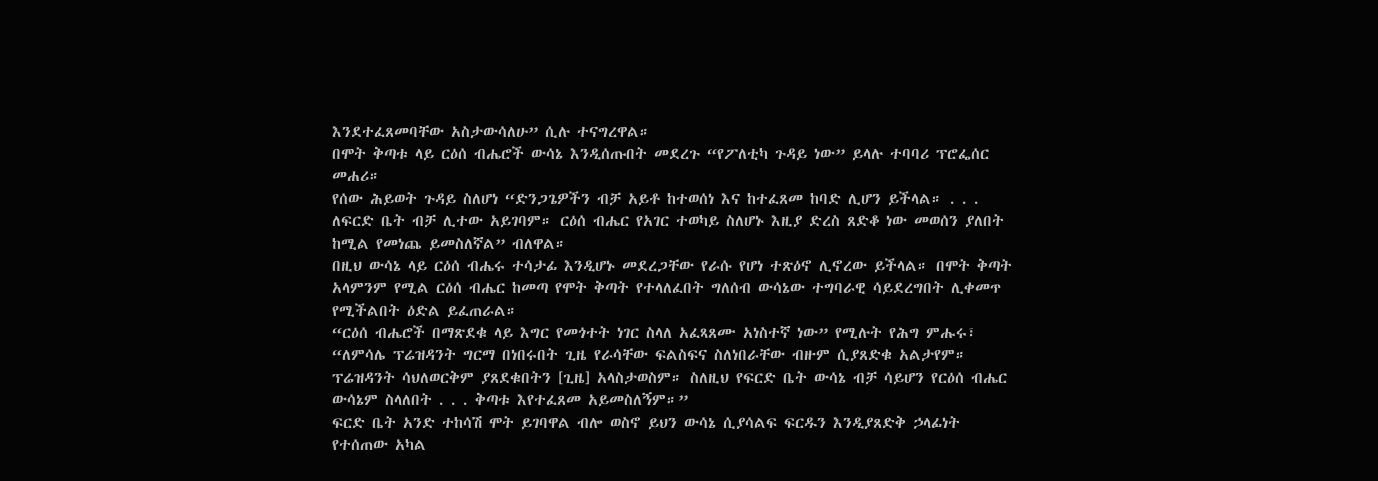እንደተፈጸመባቸው አስታውሳለሁ” ሲሉ ተናግረዋል።
በሞት ቅጣቱ ላይ ርዕሰ ብሔሮች ውሳኔ እንዲሰጡበት መደረጉ “የፖለቲካ ጉዳይ ነው” ይላሉ ተባባሪ ፕሮፌሰር መሐሪ።
የሰው ሕይወት ጉዳይ ስለሆነ “ድንጋጌዎችን ብቻ አይቶ ከተወሰነ እና ከተፈጸመ ከባድ ሊሆን ይችላል። . . . ለፍርድ ቤት ብቻ ሊተው አይገባም። ርዕሰ ብሔር የአገር ተወካይ ስለሆኑ እዚያ ድረስ ጸድቆ ነው መወሰን ያለበት ከሚል የመነጨ ይመስለኛል” ብለዋል።
በዚህ ውሳኔ ላይ ርዕሰ ብሔሩ ተሳታፊ እንዲሆኑ መደረጋቸው የራሱ የሆነ ተጽዕኖ ሊኖረው ይችላል። በሞት ቅጣት አላምንም የሚል ርዕሰ ብሔር ከመጣ የሞት ቅጣት የተላለፈበት ግለሰብ ውሳኔው ተግባራዊ ሳይደረግበት ሊቀመጥ የሚችልበት ዕድል ይፈጠራል።
“ርዕሰ ብሔሮች በማጽደቁ ላይ እግር የመጎተት ነገር ስላለ አፈጻጸሙ አነስተኛ ነው” የሚሉት የሕግ ምሑሩ፣ “ለምሳሌ ፕሬዝዳንት ግርማ በነበሩበት ጊዜ የራሳቸው ፍልስፍና ስለነበራቸው ብዙም ሲያጸድቁ አልታየም። ፕሬዝዳንት ሳህለወርቅም ያጸደቁበትን [ጊዜ] አላስታወስም። ስለዚህ የፍርድ ቤት ውሳኔ ብቻ ሳይሆን የርዕሰ ብሔር ውሳኔም ስላለበት . . . ቅጣቱ እየተፈጸመ አይመስለኝም።”
ፍርድ ቤት አንድ ተከሳሽ ሞት ይገባዋል ብሎ ወስኖ ይህን ውሳኔ ሲያሳልፍ ፍርዱን እንዲያጸድቅ ኃላፊነት የተሰጠው አካል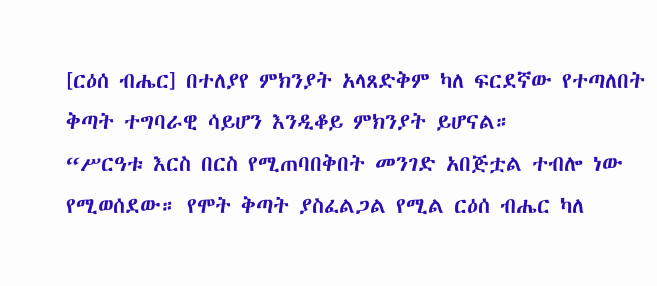[ርዕሰ ብሔር] በተለያየ ምክንያት አላጸድቅም ካለ ፍርደኛው የተጣለበት ቅጣት ተግባራዊ ሳይሆን እንዲቆይ ምክንያት ይሆናል።
“ሥርዓቱ እርስ በርስ የሚጠባበቅበት መንገድ አበጅቷል ተብሎ ነው የሚወሰደው። የሞት ቅጣት ያስፈልጋል የሚል ርዕሰ ብሔር ካለ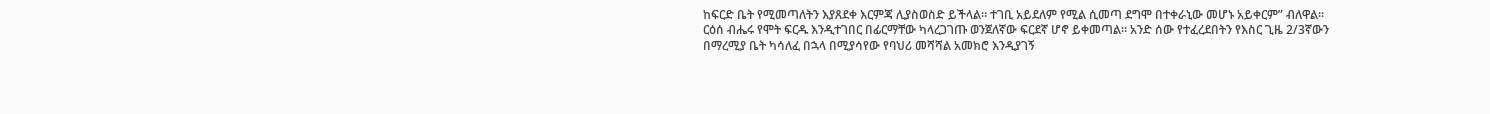ከፍርድ ቤት የሚመጣለትን እያጸደቀ እርምጃ ሊያስወስድ ይችላል። ተገቢ አይደለም የሚል ሲመጣ ደግሞ በተቀራኒው መሆኑ አይቀርም” ብለዋል።
ርዕሰ ብሔሩ የሞት ፍርዱ እንዲተገበር በፊርማቸው ካላረጋገጡ ወንጀለኛው ፍርደኛ ሆኖ ይቀመጣል። አንድ ሰው የተፈረደበትን የእስር ጊዜ 2/3ኛውን በማረሚያ ቤት ካሳለፈ በኋላ በሚያሳየው የባህሪ መሻሻል አመክሮ እንዲያገኝ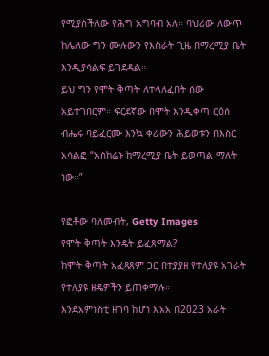የሚያስችለው የሕግ አግባብ አለ። ባህሪው ለውጥ ከሌለው ግን ሙሉውን የእስራት ጊዜ በማረሚያ ቤት እንዲያሳልፍ ይገደዳል።
ይህ ግን የሞት ቅጣት ለተላለፈበት ሰው አይተገበርም። ፍርደኛው በሞት እንዲቀጣ ርዕሰ ብሔሩ ባይፈርሙ እንኳ ቀሪውን ሕይወቱን በእስር አሳልፎ “አስከሬኑ ከማረሚያ ቤት ይወጣል ማለት ነው።”

የፎቶው ባለመብት, Getty Images
የሞት ቅጣት እንዴት ይፈጸማል?
ከሞት ቅጣት አፈጻጸም ጋር በተያያዘ የተለያዩ አገራት የተለያዩ ዘዴዎችን ይጠቀማሉ።
እንደአምነስቲ ዘገባ ከሆነ እአአ በ2023 አራት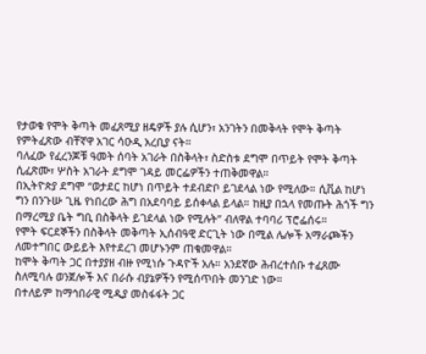የታወቁ የሞት ቅጣት መፈጸሚያ ዘዴዎች ያሉ ሲሆን፣ አንገትን በመቅላት የሞት ቅጣት የምትፈጽው ብቸኛዋ አገር ሳዑዲ አረቢያ ናት።
ባለፈው የፈረንጆቹ ዓመት ሰባት አገራት በስቅላት፣ ስድስቱ ደግሞ በጥይት የሞት ቅጣት ሲፈጽሙ፣ ሦስት አገራት ደግሞ ገዳይ መርፌዎችን ተጠቅመዋል።
በኢትዮጵያ ደግሞ “ወታደር ከሆነ በጥይት ተደብድቦ ይገደላል ነው የሚለው። ሲቪል ከሆነ ግን በንጉሡ ጊዜ የነበረው ሕግ በአደባባይ ይሰቀላል ይላል። ከዚያ በኋላ የመጡት ሕጎች ግን በማረሚያ ቤት ግቢ በስቅላት ይገደላል ነው የሚሉት” ብለዋል ተባባሪ ፕሮፌሰሩ።
የሞት ፍርደኞችን በስቅላት መቅጣት ኢሰብዓዊ ድርጊት ነው በሚል ሌሎች አማራጮችን ለመተግበር ውይይት እየተደረገ መሆኑንም ጠቁመዋል።
ከሞት ቅጣት ጋር በተያያዘ ብዙ የሚነሱ ጉዳዮች አሉ። አንደኛው ሕብረተሰቡ ተፈጸሙ ስለሚባሉ ወንጀሎች እና በራሱ ብያኔዎችን የሚሰጥበት መንገድ ነው።
በተለይም ከማኅበራዊ ሚዲያ መስፋፋት ጋር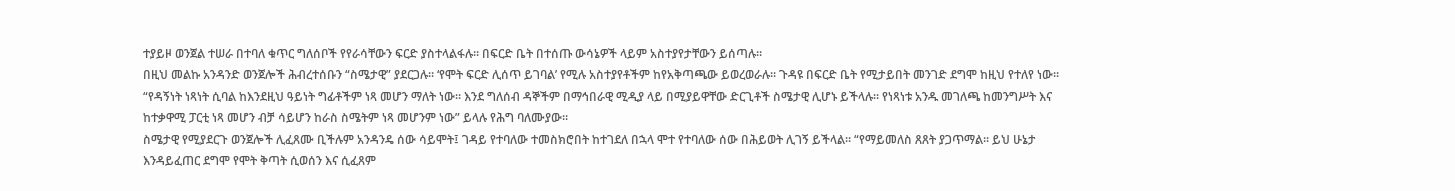ተያይዞ ወንጀል ተሠራ በተባለ ቁጥር ግለሰቦች የየራሳቸውን ፍርድ ያስተላልፋሉ። በፍርድ ቤት በተሰጡ ውሳኔዎች ላይም አስተያየታቸውን ይሰጣሉ።
በዚህ መልኩ አንዳንድ ወንጀሎች ሕብረተሰቡን “ስሜታዊ” ያደርጋሉ። ‘የሞት ፍርድ ሊሰጥ ይገባል’ የሚሉ አስተያየቶችም ከየአቅጣጫው ይወረወራሉ። ጉዳዩ በፍርድ ቤት የሚታይበት መንገድ ደግሞ ከዚህ የተለየ ነው።
“የዳኝነት ነጻነት ሲባል ከእንደዚህ ዓይነት ግፊቶችም ነጻ መሆን ማለት ነው። እንደ ግለሰብ ዳኞችም በማኅበራዊ ሚዲያ ላይ በሚያይዋቸው ድርጊቶች ስሜታዊ ሊሆኑ ይችላሉ። የነጻነቱ አንዱ መገለጫ ከመንግሥት እና ከተቃዋሚ ፓርቲ ነጻ መሆን ብቻ ሳይሆን ከራስ ስሜትም ነጻ መሆንም ነው” ይላሉ የሕግ ባለሙያው።
ስሜታዊ የሚያደርጉ ወንጀሎች ሊፈጸሙ ቢችሉም አንዳንዴ ሰው ሳይሞት፤ ገዳይ የተባለው ተመስክሮበት ከተገደለ በኋላ ሞተ የተባለው ሰው በሕይወት ሊገኝ ይችላል። “የማይመለስ ጸጸት ያጋጥማል። ይህ ሁኔታ እንዳይፈጠር ደግሞ የሞት ቅጣት ሲወሰን እና ሲፈጸም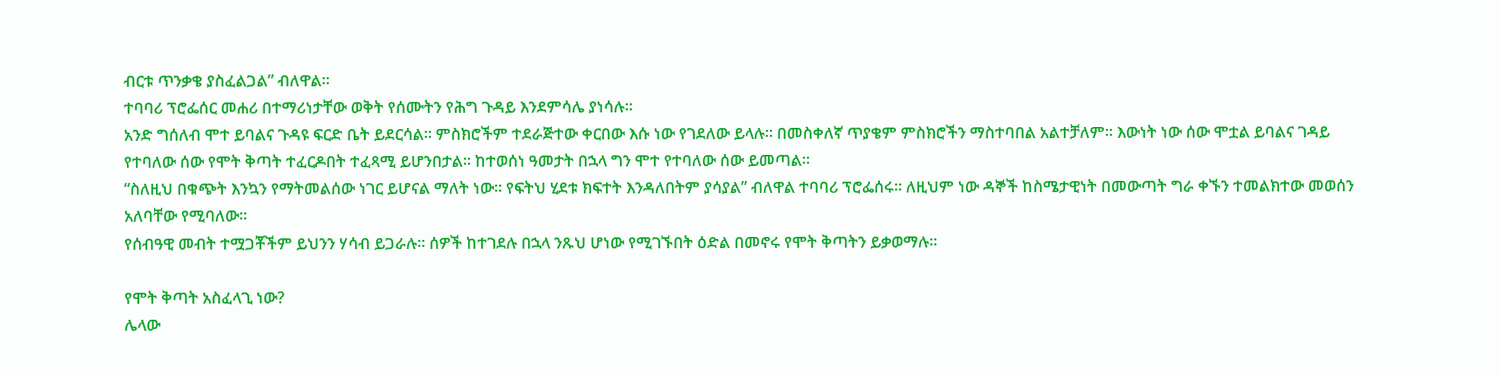ብርቱ ጥንቃቄ ያስፈልጋል” ብለዋል።
ተባባሪ ፕሮፌሰር መሐሪ በተማሪነታቸው ወቅት የሰሙትን የሕግ ጉዳይ እንደምሳሌ ያነሳሉ።
አንድ ግሰለብ ሞተ ይባልና ጉዳዩ ፍርድ ቤት ይደርሳል። ምስክሮችም ተደራጅተው ቀርበው እሱ ነው የገደለው ይላሉ። በመስቀለኛ ጥያቄም ምስክሮችን ማስተባበል አልተቻለም። እውነት ነው ሰው ሞቷል ይባልና ገዳይ የተባለው ሰው የሞት ቅጣት ተፈርዶበት ተፈጻሚ ይሆንበታል። ከተወሰነ ዓመታት በኋላ ግን ሞተ የተባለው ሰው ይመጣል።
“ስለዚህ በቁጭት እንኳን የማትመልሰው ነገር ይሆናል ማለት ነው። የፍትህ ሂደቱ ክፍተት እንዳለበትም ያሳያል” ብለዋል ተባባሪ ፕሮፌሰሩ። ለዚህም ነው ዳኞች ከስሜታዊነት በመውጣት ግራ ቀኙን ተመልክተው መወሰን አለባቸው የሚባለው።
የሰብዓዊ መብት ተሟጋቾችም ይህንን ሃሳብ ይጋራሉ። ሰዎች ከተገደሉ በኋላ ንጹህ ሆነው የሚገኙበት ዕድል በመኖሩ የሞት ቅጣትን ይቃወማሉ።

የሞት ቅጣት አስፈላጊ ነው?
ሌላው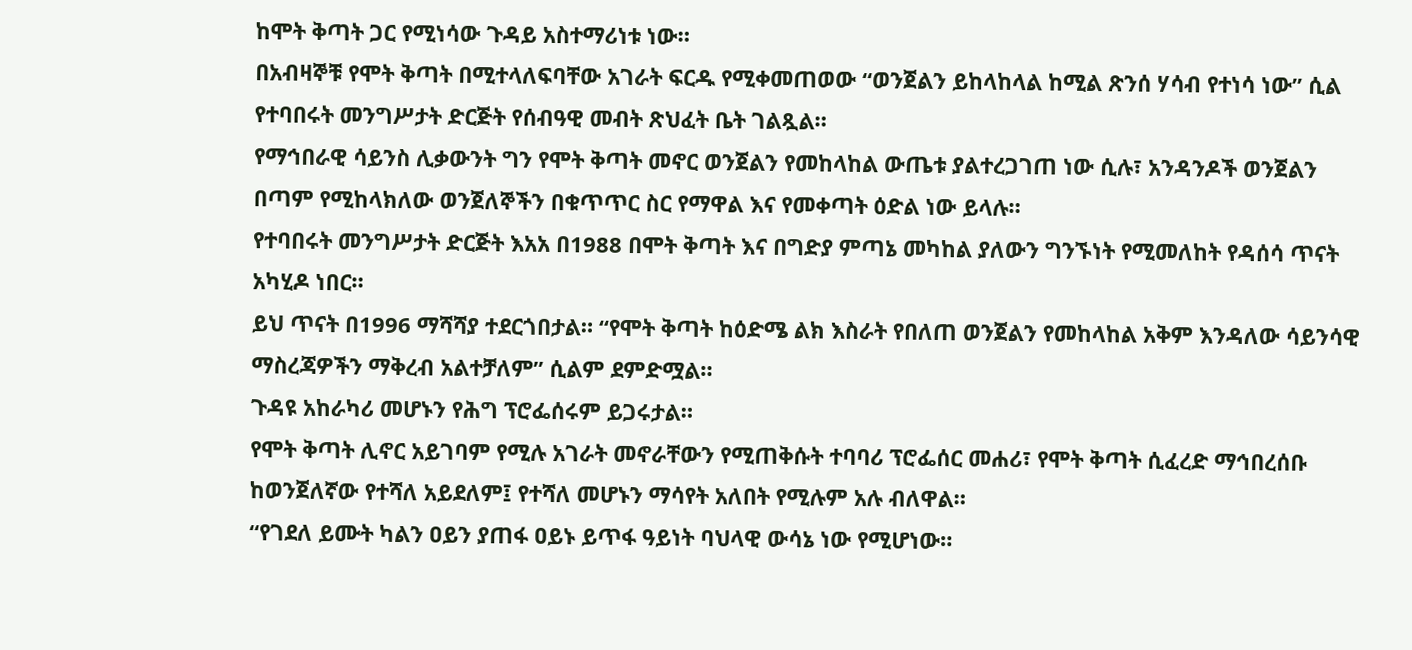ከሞት ቅጣት ጋር የሚነሳው ጉዳይ አስተማሪነቱ ነው።
በአብዛኞቹ የሞት ቅጣት በሚተላለፍባቸው አገራት ፍርዱ የሚቀመጠወው “ወንጀልን ይከላከላል ከሚል ጽንሰ ሃሳብ የተነሳ ነው” ሲል የተባበሩት መንግሥታት ድርጅት የሰብዓዊ መብት ጽህፈት ቤት ገልጿል።
የማኅበራዊ ሳይንስ ሊቃውንት ግን የሞት ቅጣት መኖር ወንጀልን የመከላከል ውጤቱ ያልተረጋገጠ ነው ሲሉ፣ አንዳንዶች ወንጀልን በጣም የሚከላክለው ወንጀለኞችን በቁጥጥር ስር የማዋል እና የመቀጣት ዕድል ነው ይላሉ።
የተባበሩት መንግሥታት ድርጅት እአአ በ1988 በሞት ቅጣት እና በግድያ ምጣኔ መካከል ያለውን ግንኙነት የሚመለከት የዳሰሳ ጥናት አካሂዶ ነበር።
ይህ ጥናት በ1996 ማሻሻያ ተደርጎበታል። “የሞት ቅጣት ከዕድሜ ልክ እስራት የበለጠ ወንጀልን የመከላከል አቅም እንዳለው ሳይንሳዊ ማስረጃዎችን ማቅረብ አልተቻለም” ሲልም ደምድሟል።
ጉዳዩ አከራካሪ መሆኑን የሕግ ፕሮፌሰሩም ይጋሩታል።
የሞት ቅጣት ሊኖር አይገባም የሚሉ አገራት መኖራቸውን የሚጠቅሱት ተባባሪ ፕሮፌሰር መሐሪ፣ የሞት ቅጣት ሲፈረድ ማኅበረሰቡ ከወንጀለኛው የተሻለ አይደለም፤ የተሻለ መሆኑን ማሳየት አለበት የሚሉም አሉ ብለዋል።
“የገደለ ይሙት ካልን ዐይን ያጠፋ ዐይኑ ይጥፋ ዓይነት ባህላዊ ውሳኔ ነው የሚሆነው።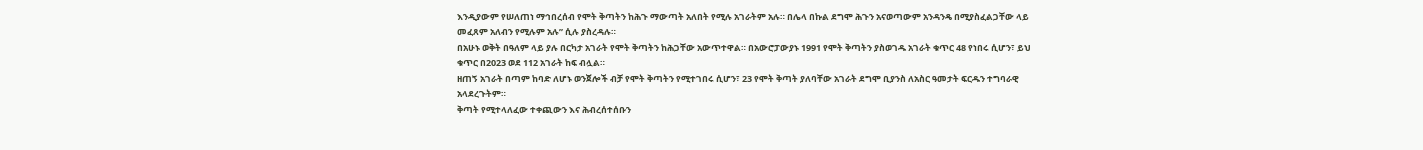እንዲያውም የሠለጠነ ማኅበረሰብ የሞት ቅጣትን ከሕጉ ማውጣት አለበት የሚሉ አገራትም አሉ። በሌላ በኩል ደግሞ ሕጉን አናወጣውም አንዳንዴ በሚያስፈልጋቸው ላይ መፈጸም አለብን የሚሉም አሉ” ሲሉ ያስረዳሉ።
በአሁኑ ወቅት በዓለም ላይ ያሉ በርካታ አገራት የሞት ቅጣትን ከሕጋቸው አውጥተዋል። በአውሮፓውያኑ 1991 የሞት ቅጣትን ያስወገዱ አገራት ቁጥር 48 የነበሩ ሲሆን፣ ይህ ቁጥር በ2023 ወደ 112 አገራት ከፍ ብሏል።
ዘጠኝ አገራት በጣም ከባድ ለሆኑ ወንጀሎች ብቻ የሞት ቅጣትን የሚተገበሩ ሲሆን፣ 23 የሞት ቅጣት ያለባቸው አገራት ደግሞ ቢያንስ ለአስር ዓመታት ፍርዱን ተግባራዊ አላደረጉትም።
ቅጣት የሚተላለፈው ተቀጪውን እና ሕብረሰተሰቡን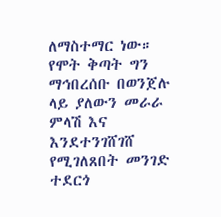ለማስተማር ነው። የሞት ቅጣት ግን ማኅበረሰቡ በወንጀሉ ላይ ያለውን መራራ ምላሽ እና እንደተንገሸገሸ የሚገለጸበት መንገድ ተደርጎ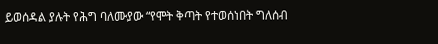ይወሰዳል ያሉት የሕግ ባለሙያው “የሞት ቅጣት የተወሰነበት ግለሰብ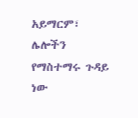አይማርም፣ ሌሎችን የማስተማሩ ጉዳይ ነው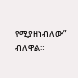የሚያዘነብለው” ብለዋል።